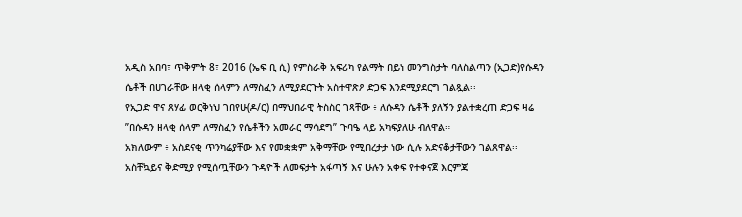አዲስ አበባ፣ ጥቅምት 8፣ 2016 (ኤፍ ቢ ሲ) የምስራቅ አፍሪካ የልማት በይነ መንግስታት ባለስልጣን (ኢጋድ)የሱዳን ሴቶች በሀገራቸው ዘላቂ ሰላምን ለማስፈን ለሚያደርጉት አስተዋጽዖ ድጋፍ እንደሚያደርግ ገልጿል፡፡
የኢጋድ ዋና ጸሃፊ ወርቅነህ ገበየሁ(ዶ/ር) በማህበራዊ ትስስር ገጻቸው ፥ ለሱዳን ሴቶች ያለኝን ያልተቋረጠ ድጋፍ ዛሬ ”በሱዳን ዘላቂ ሰላም ለማስፈን የሴቶችን አመራር ማሳደግ” ጉባዔ ላይ አካፍያለሁ ብለዋል።
አክለውም ፥ አስደናቂ ጥንካሬያቸው እና የመቋቋም አቅማቸው የሚበረታታ ነው ሲሉ አድናቆታቸውን ገልጸዋል፡፡
አስቸኳይና ቅድሚያ የሚሰጧቸውን ጉዳዮች ለመፍታት አፋጣኝ እና ሁሉን አቀፍ የተቀናጀ እርምጃ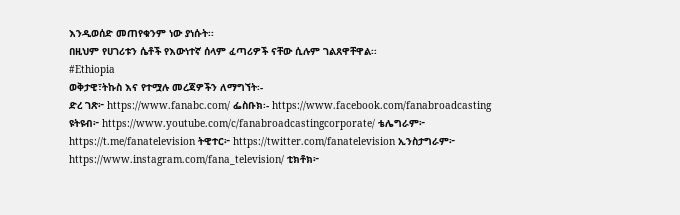እንዲወሰድ መጠየቁንም ነው ያነሱት፡፡
በዚህም የሀገሪቱን ሴቶች የእውነተኛ ሰላም ፈጣሪዎች ናቸው ሲሉም ገልጸዋቸዋል፡፡
#Ethiopia
ወቅታዊ፣ትኩስ እና የተሟሉ መረጃዎችን ለማግኘት፡-
ድረ ገጽ፦ https://www.fanabc.com/ ፌስቡክ፡- https://www.facebook.com/fanabroadcasting ዩትዩብ፦ https://www.youtube.com/c/fanabroadcastingcorporate/ ቴሌግራም፦ https://t.me/fanatelevision ትዊተር፦ https://twitter.com/fanatelevision ኢንስታግራም፦ https://www.instagram.com/fana_television/ ቲክቶክ፦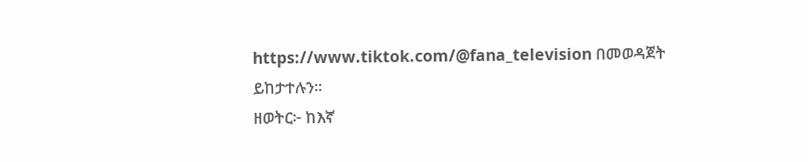https://www.tiktok.com/@fana_television በመወዳጀት ይከታተሉን፡፡
ዘወትር፦ ከእኛ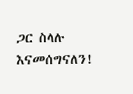ጋር ስላሉ እናመሰግናለን!